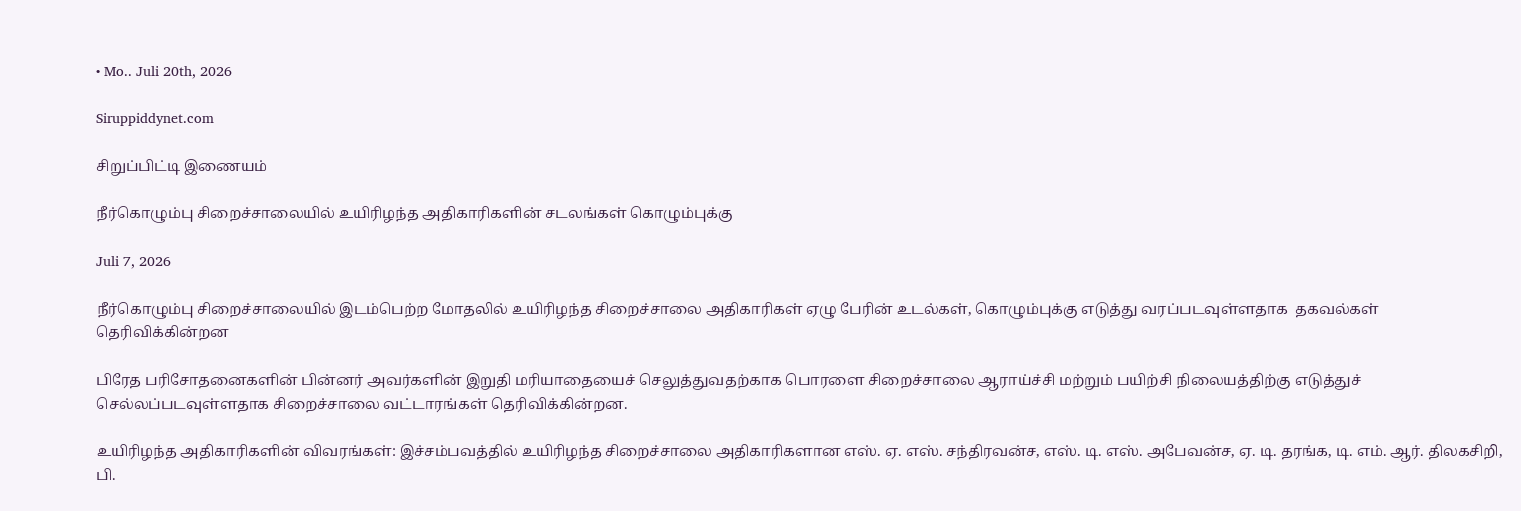• Mo.. Juli 20th, 2026

Siruppiddynet.com

சிறுப்பிட்டி இணையம்

நீர்கொழும்பு சிறைச்சாலையில் உயிரிழந்த அதிகாரிகளின் சடலங்கள் கொழும்புக்கு

Juli 7, 2026

நீர்கொழும்பு சிறைச்சாலையில் இடம்பெற்ற மோதலில் உயிரிழந்த சிறைச்சாலை அதிகாரிகள் ஏழு பேரின் உடல்கள், கொழும்புக்கு எடுத்து வரப்படவுள்ளதாக  தகவல்கள் தெரிவிக்கின்றன

பிரேத பரிசோதனைகளின் பின்னர் அவர்களின் இறுதி மரியாதையைச் செலுத்துவதற்காக பொரளை சிறைச்சாலை ஆராய்ச்சி மற்றும் பயிற்சி நிலையத்திற்கு எடுத்துச் செல்லப்படவுள்ளதாக சிறைச்சாலை வட்டாரங்கள் தெரிவிக்கின்றன.

உயிரிழந்த அதிகாரிகளின் விவரங்கள்: இச்சம்பவத்தில் உயிரிழந்த சிறைச்சாலை அதிகாரிகளான எஸ். ஏ. எஸ். சந்திரவன்ச, எஸ். டி. எஸ். அபேவன்ச, ஏ. டி. தரங்க, டி. எம். ஆர். திலகசிறி, பி.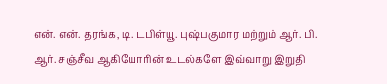என். என். தரங்க, டி. டபிள்யூ. புஷ்பகுமார மற்றும் ஆர். பி. ஆர். சஞ்சீவ ஆகியோரின் உடல்களே இவ்வாறு இறுதி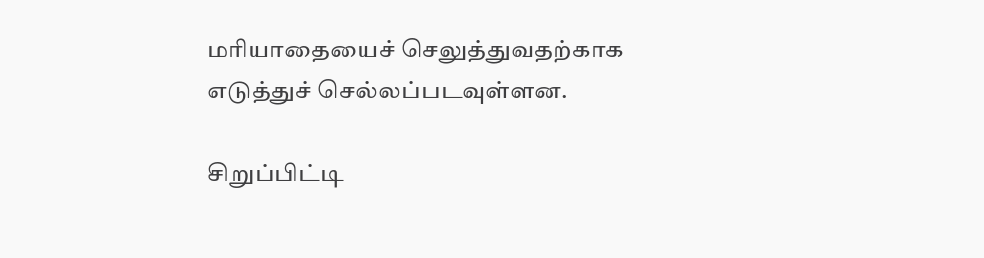மரியாதையைச் செலுத்துவதற்காக எடுத்துச் செல்லப்படவுள்ளன.

சிறுப்பிட்டி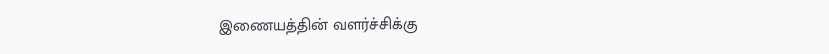இணையத்தின் வளர்ச்சிக்கு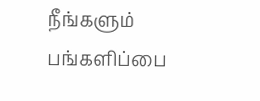நீங்களும் பங்களிப்பை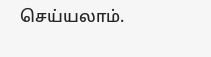செய்யலாம்.